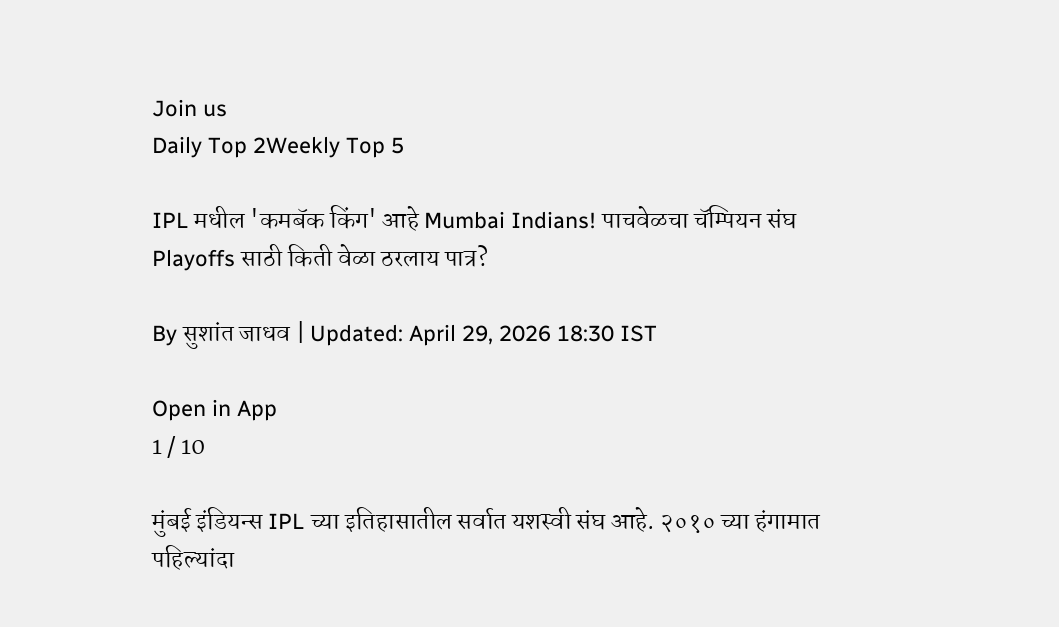Join us
Daily Top 2Weekly Top 5

IPL मधील 'कमबॅक किंग' आहे Mumbai Indians! पाचवेळचा चॅम्पियन संघ Playoffs साठी किती वेळा ठरलाय पात्र?

By सुशांत जाधव | Updated: April 29, 2026 18:30 IST

Open in App
1 / 10

मुंबई इंडियन्स IPL च्या इतिहासातील सर्वात यशस्वी संघ आहे. २०१० च्या हंगामात पहिल्यांदा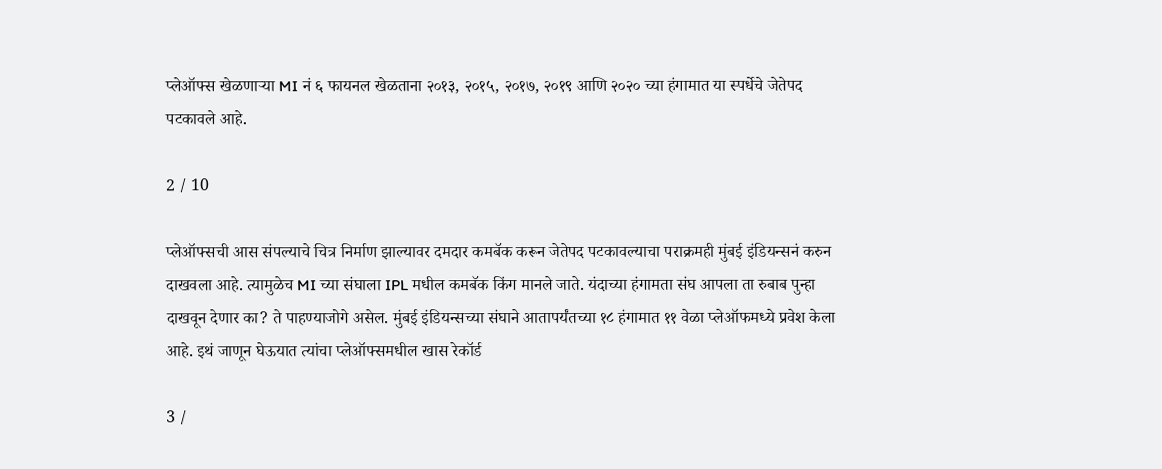प्लेऑफ्स खेळणाऱ्या MI नं ६ फायनल खेळताना २०१३, २०१५, २०१७, २०१९ आणि २०२० च्या हंगामात या स्पर्धेचे जेतेपद पटकावले आहे.

2 / 10

प्लेऑफ्सची आस संपल्याचे चित्र निर्माण झाल्यावर दमदार कमबॅक करून जेतेपद पटकावल्याचा पराक्रमही मुंबई इंडियन्सनं करुन दाखवला आहे. त्यामुळेच MI च्या संघाला IPL मधील कमबॅक किंग मानले जाते. यंदाच्या हंगामता संघ आपला ता रुबाब पुन्हा दाखवून देणार का? ते पाहण्याजोगे असेल. मुंबई इंडियन्सच्या संघाने आतापर्यंतच्या १८ हंगामात ११ वेळा प्लेऑफमध्ये प्रवेश केला आहे. इथं जाणून घेऊयात त्यांचा प्लेऑफ्समधील खास रेकॉर्ड

3 /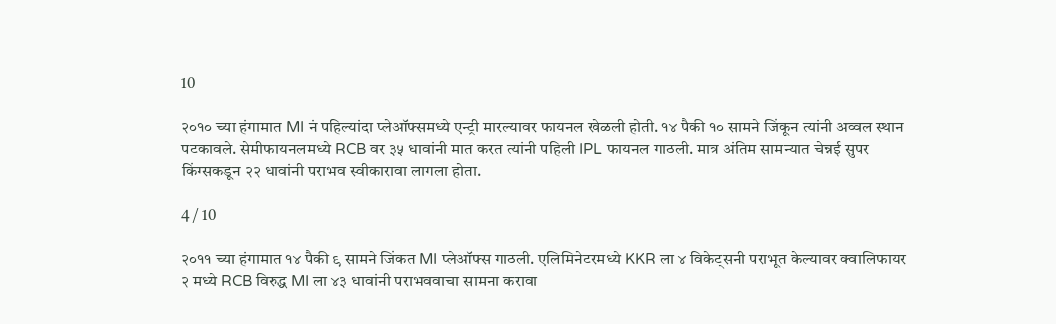10

२०१० च्या हंगामात MI नं पहिल्यांदा प्लेऑफ्समध्ये एन्ट्री मारल्यावर फायनल खेळली होती. १४ पैकी १० सामने जिंकून त्यांनी अव्वल स्थान पटकावले. सेमीफायनलमध्ये RCB वर ३५ धावांनी मात करत त्यांनी पहिली IPL फायनल गाठली. मात्र अंतिम सामन्यात चेन्नई सुपर किंग्सकडून २२ धावांनी पराभव स्वीकारावा लागला होता.

4 / 10

२०११ च्या हंगामात १४ पैकी ९ सामने जिंकत MI प्लेऑफ्स गाठली. एलिमिनेटरमध्ये KKR ला ४ विकेट्सनी पराभूत केल्यावर क्वालिफायर २ मध्ये RCB विरुद्ध MI ला ४३ धावांनी पराभववाचा सामना करावा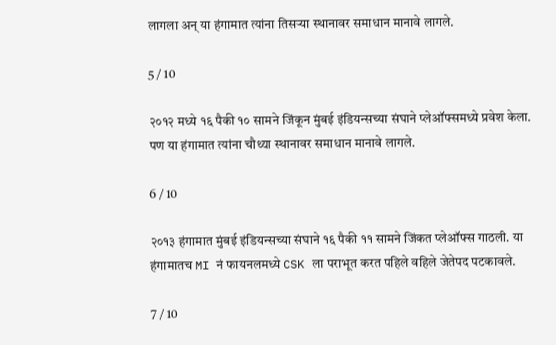लागला अन् या हंगामात त्यांना तिसऱ्या स्थानावर समाधान मानावे लागले.

5 / 10

२०१२ मध्ये १६ पैकी १० सामने जिंकून मुंबई इंडियन्सच्या संघाने प्लेऑफ्समध्ये प्रवेश केला. पण या हंगामात त्यांना चौथ्या स्थानावर समाधान मानावे लागले.

6 / 10

२०१३ हंगामात मुंबई इंडियन्सच्या संघाने १६ पैकी ११ सामने जिंकत प्लेऑफ्स गाठली. या हंगामातच MI नं फायनलमध्ये CSK ला पराभूत करत पहिले वहिले जेतेपद पटकावले.

7 / 10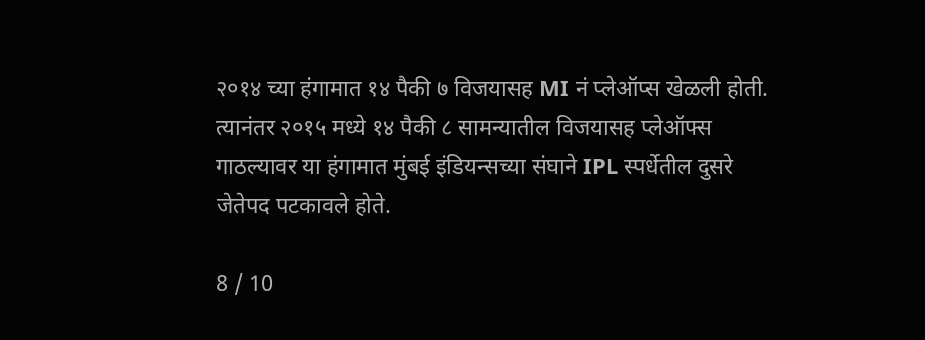२०१४ च्या हंगामात १४ पैकी ७ विजयासह MI नं प्लेऑप्स खेळली होती. त्यानंतर २०१५ मध्ये १४ पैकी ८ सामन्यातील विजयासह प्लेऑफ्स गाठल्यावर या हंगामात मुंबई इंडियन्सच्या संघाने IPL स्पर्धेतील दुसरे जेतेपद पटकावले होते.

8 / 10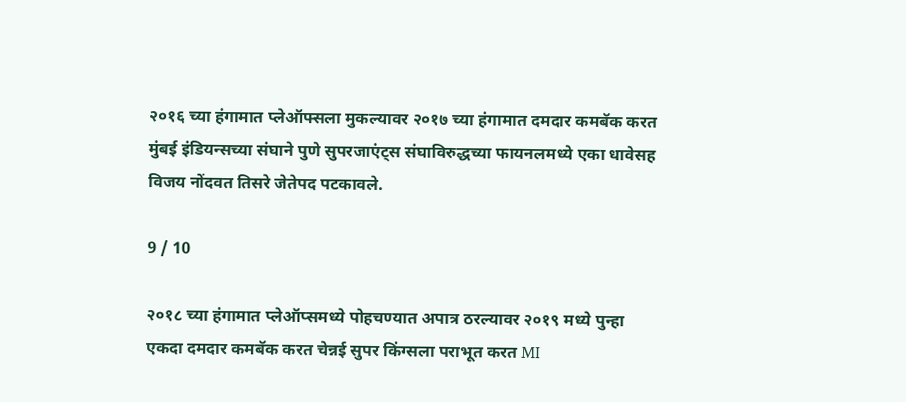२०१६ च्या हंगामात प्लेऑफ्सला मुकल्यावर २०१७ च्या हंगामात दमदार कमबॅक करत मुंबई इंडियन्सच्या संघाने पुणे सुपरजाएंट्स संघाविरुद्धच्या फायनलमध्ये एका धावेसह विजय नोंदवत तिसरे जेतेपद पटकावले.

9 / 10

२०१८ च्या हंगामात प्लेऑप्समध्ये पोहचण्यात अपात्र ठरल्यावर २०१९ मध्ये पुन्हा एकदा दमदार कमबॅक करत चेन्नई सुपर किंग्सला पराभूत करत MI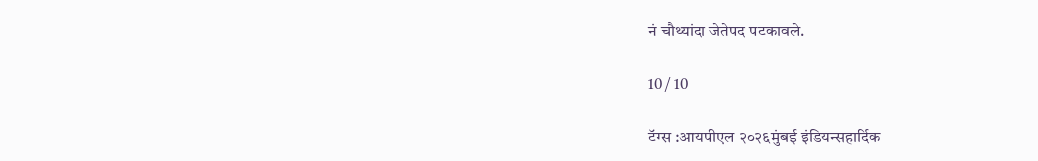नं चौथ्यांदा जेतेपद पटकावले.

10 / 10

टॅग्स :आयपीएल २०२६मुंबई इंडियन्सहार्दिक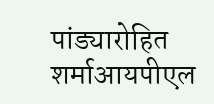पांड्यारोहित शर्माआयपीएल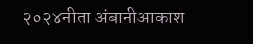२०२४नीता अंबानीआकाश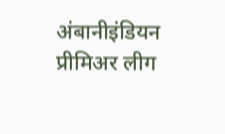अंबानीइंडियन प्रीमिअर लीग